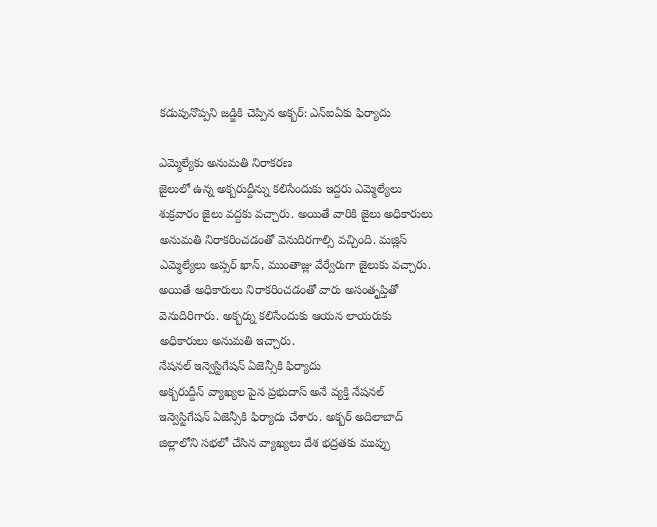కడుపునొప్పని జడ్జికి చెప్పిన అక్బర్: ఎన్ఐఏకు ఫిర్యాదు

ఎమ్మెల్యేకు అనుమతి నిరాకరణ
జైలులో ఉన్న అక్బరుద్దీన్ను కలిసేందుకు ఇద్దరు ఎమ్మెల్యేలు శుక్రవారం జైలు వద్దకు వచ్చారు. అయితే వారికి జైలు అధికారులు అనుమతి నిరాకరించడంతో వెనుదిరగాల్సి వచ్చింది. మజ్లిస్ ఎమ్మెల్యేలు అప్సర్ ఖాన్, ముంతాజ్లు వేర్వేరుగా జైలుకు వచ్చారు. అయితే అధికారులు నిరాకరించడంతో వారు అసంతృప్తితో వెనుదిరిగారు. అక్బర్ను కలిసేందుకు ఆయన లాయరుకు అధికారులు అనుమతి ఇచ్చారు.
నేషనల్ ఇన్వెస్టిగేషన్ ఏజెన్సీకి ఫిర్యాదు
అక్బరుద్దీన్ వ్యాఖ్యల పైన ప్రభుదాస్ అనే వ్యక్తి నేషనల్ ఇన్వెస్టిగేషన్ ఏజెన్సీకి ఫిర్యాదు చేశారు. అక్బర్ అదిలాబాద్ జిల్లాలోని సభలో చేసిన వ్యాఖ్యలు దేశ భద్రతకు ముప్పు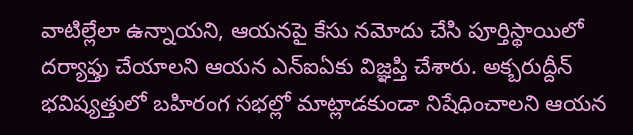వాటిల్లేలా ఉన్నాయని, ఆయనపై కేసు నమోదు చేసి పూర్తిస్థాయిలో దర్యాఫ్తు చేయాలని ఆయన ఎన్ఐఏకు విజ్ఞప్తి చేశారు. అక్బరుద్దీన్ భవిష్యత్తులో బహిరంగ సభల్లో మాట్లాడకుండా నిషేధించాలని ఆయన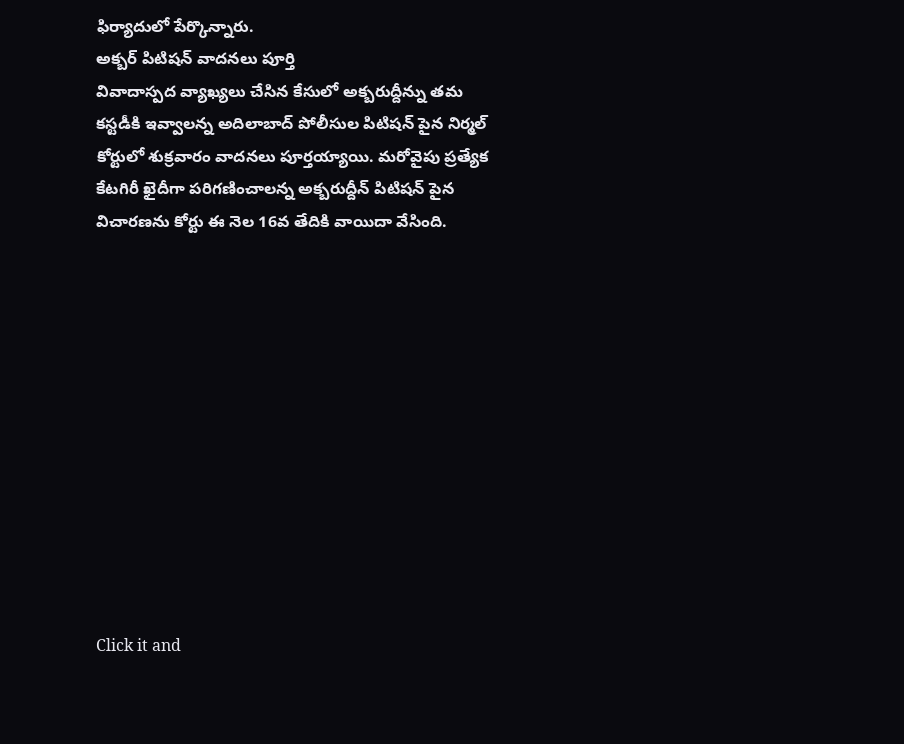ఫిర్యాదులో పేర్కొన్నారు.
అక్బర్ పిటిషన్ వాదనలు పూర్తి
వివాదాస్పద వ్యాఖ్యలు చేసిన కేసులో అక్బరుద్దీన్ను తమ కస్టడీకి ఇవ్వాలన్న అదిలాబాద్ పోలీసుల పిటిషన్ పైన నిర్మల్ కోర్టులో శుక్రవారం వాదనలు పూర్తయ్యాయి. మరోవైపు ప్రత్యేక కేటగిరీ ఖైదీగా పరిగణించాలన్న అక్బరుద్దీన్ పిటిషన్ పైన విచారణను కోర్టు ఈ నెల 16వ తేదికి వాయిదా వేసింది.












Click it and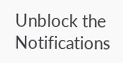Unblock the Notifications